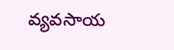వ్యవసాయ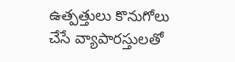ఉత్పత్తులు కొనుగోలు చేసే వ్యాపారస్తులతో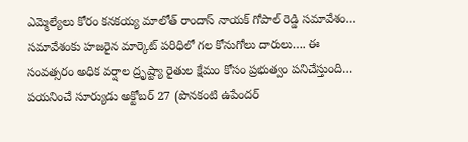ఎమ్మెల్యేలు కోరం కనకయ్య మాలోత్ రాందాస్ నాయక్ గోపాల్ రెడ్డి సమావేశం…
సమావేశంకు హజరైన మార్కెట్ పరిధిలో గల కోనుగోలు దారులు…. ఈ సంవత్సరం అధిక వర్షాల ద్రృష్ట్యా రైతుల క్షేమం కోసం ప్రభుత్వం పనిచేస్తుంది… పయనించే సూర్యుడు అక్టోబర్ 27 (పొనకంటి ఉపేందర్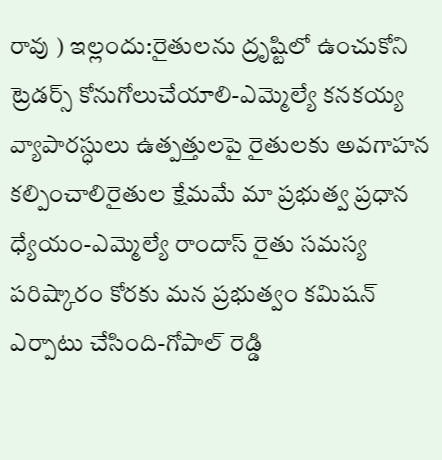రావు ) ఇల్లందు:రైతులను ద్రృష్టిలో ఉంచుకోని ట్రెడర్స్ కోనుగోలుచేయాలి-ఎమ్మెల్యే కనకయ్య వ్యాపారస్ధులు ఉత్పత్తులపై రైతులకు అవగాహన కల్పించాలిరైతుల క్షేమమే మా ప్రభుత్వ ప్రధాన ధ్యేయం-ఎమ్మెల్యే రాందాస్ రైతు సమస్య పరిష్కారం కోరకు మన ప్రభుత్వం కమిషన్ ఎర్పాటు చేసింది-గోపాల్ రెడ్డి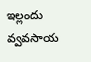ఇల్లందు వ్వవసాయ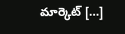మార్కెట్ […]